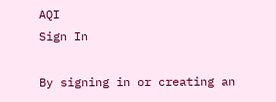AQI
Sign In

By signing in or creating an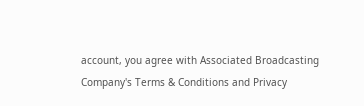account, you agree with Associated Broadcasting Company's Terms & Conditions and Privacy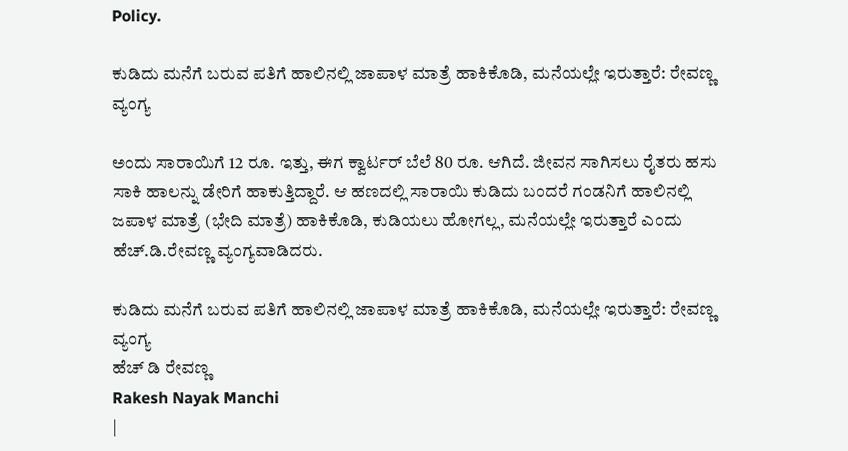Policy.

ಕುಡಿದು ಮನೆಗೆ ಬರುವ ಪತಿಗೆ ಹಾಲಿನಲ್ಲಿ ಜಾಪಾಳ ಮಾತ್ರೆ ಹಾಕಿಕೊಡಿ, ಮನೆಯಲ್ಲೇ ಇರುತ್ತಾರೆ: ರೇವಣ್ಣ ವ್ಯಂಗ್ಯ

ಅಂದು ಸಾರಾಯಿಗೆ 12 ರೂ. ಇತ್ತು, ಈಗ ಕ್ವಾರ್ಟರ್ ಬೆಲೆ 80 ರೂ. ಆಗಿದೆ. ಜೀವನ ಸಾಗಿಸಲು ರೈತರು ಹಸು ಸಾಕಿ ಹಾಲನ್ನು ಡೇರಿಗೆ ಹಾಕುತ್ತಿದ್ದಾರೆ. ಆ ಹಣದಲ್ಲಿ ಸಾರಾಯಿ ಕುಡಿದು ಬಂದರೆ ಗಂಡನಿಗೆ ಹಾಲಿನಲ್ಲಿ ಜಪಾಳ ಮಾತ್ರೆ (ಭೇದಿ ಮಾತ್ರೆ) ಹಾಕಿಕೊಡಿ, ಕುಡಿಯಲು ಹೋಗಲ್ಲ, ಮನೆಯಲ್ಲೇ ಇರುತ್ತಾರೆ ಎಂದು ಹೆಚ್.ಡಿ.ರೇವಣ್ಣ ವ್ಯಂಗ್ಯವಾಡಿದರು.

ಕುಡಿದು ಮನೆಗೆ ಬರುವ ಪತಿಗೆ ಹಾಲಿನಲ್ಲಿ ಜಾಪಾಳ ಮಾತ್ರೆ ಹಾಕಿಕೊಡಿ, ಮನೆಯಲ್ಲೇ ಇರುತ್ತಾರೆ: ರೇವಣ್ಣ ವ್ಯಂಗ್ಯ
ಹೆಚ್ ಡಿ ರೇವಣ್ಣ
Rakesh Nayak Manchi
|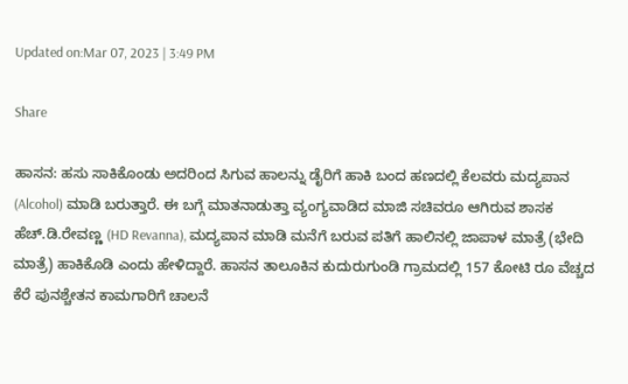Updated on:Mar 07, 2023 | 3:49 PM

Share

ಹಾಸನ: ಹಸು ಸಾಕಿಕೊಂಡು ಅದರಿಂದ ಸಿಗುವ ಹಾಲನ್ನು ಡೈರಿಗೆ ಹಾಕಿ ಬಂದ ಹಣದಲ್ಲಿ ಕೆಲವರು ಮದ್ಯಪಾನ (Alcohol) ಮಾಡಿ ಬರುತ್ತಾರೆ. ಈ ಬಗ್ಗೆ ಮಾತನಾಡುತ್ತಾ ವ್ಯಂಗ್ಯವಾಡಿದ ಮಾಜಿ ಸಚಿವರೂ ಆಗಿರುವ ಶಾಸಕ ಹೆಚ್.ಡಿ.ರೇವಣ್ಣ (HD Revanna), ಮದ್ಯಪಾನ ಮಾಡಿ ಮನೆಗೆ ಬರುವ ಪತಿಗೆ ಹಾಲಿನಲ್ಲಿ ಜಾಪಾಳ ಮಾತ್ರೆ (ಭೇದಿ ಮಾತ್ರೆ) ಹಾಕಿಕೊಡಿ ಎಂದು ಹೇಳಿದ್ದಾರೆ. ಹಾಸನ ತಾಲೂಕಿನ ಕುದುರುಗುಂಡಿ ಗ್ರಾಮದಲ್ಲಿ 157 ಕೋಟಿ ರೂ ವೆಚ್ಚದ ಕೆರೆ ಪುನಶ್ಚೇತನ ಕಾಮಗಾರಿಗೆ ಚಾಲನೆ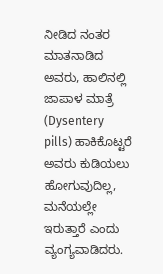ನೀಡಿದ ನಂತರ ಮಾತನಾಡಿದ ಅವರು, ಹಾಲಿನಲ್ಲಿ ಜಾಪಾಳ ಮಾತ್ರೆ (Dysentery pills) ಹಾಕಿಕೊಟ್ಟರೆ ಅವರು ಕುಡಿಯಲು ಹೋಗುವುದಿಲ್ಲ, ಮನೆಯಲ್ಲೇ ಇರುತ್ತಾರೆ ಎಂದು ವ್ಯಂಗ್ಯವಾಡಿದರು.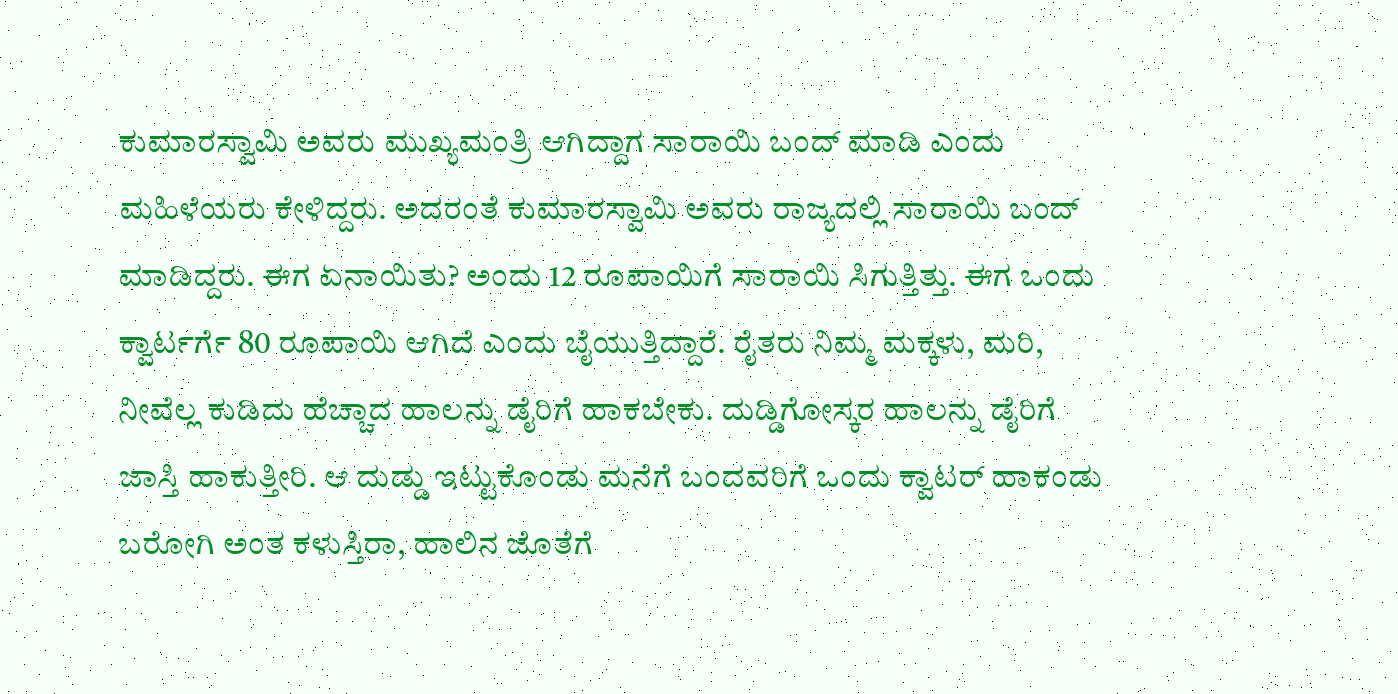ಕುಮಾರಸ್ವಾಮಿ ಅವರು ಮುಖ್ಯಮಂತ್ರಿ ಆಗಿದ್ದಾಗ ಸಾರಾಯಿ ಬಂದ್ ಮಾಡಿ ಎಂದು ಮಹಿಳೆಯರು ಕೇಳಿದ್ದರು. ಅದರಂತೆ ಕುಮಾರಸ್ವಾಮಿ ಅವರು ರಾಜ್ಯದಲ್ಲಿ ಸಾರಾಯಿ ಬಂದ್ ಮಾಡಿದ್ದರು. ಈಗ ಏನಾಯಿತು? ಅಂದು 12 ರೂಪಾಯಿಗೆ ಸಾರಾಯಿ ಸಿಗುತ್ತಿತ್ತು. ಈಗ ಒಂದು ಕ್ವಾರ್ಟರ್ಗೆ 80 ರೂಪಾಯಿ ಆಗಿದೆ ಎಂದು ಬೈಯುತ್ತಿದ್ದಾರೆ. ರೈತರು ನಿಮ್ಮ ಮಕ್ಕಳು, ಮರಿ, ನೀವೆಲ್ಲ ಕುಡಿದು ಹೆಚ್ಚಾದ ಹಾಲನ್ನು ಡೈರಿಗೆ ಹಾಕಬೇಕು. ದುಡ್ಡಿಗೋಸ್ಕರ ಹಾಲನ್ನು ಡೈರಿಗೆ ಜಾಸ್ತಿ ಹಾಕುತ್ತೀರಿ. ಆ ದುಡ್ಡು ಇಟ್ಟುಕೊಂಡು ಮನೆಗೆ ಬಂದವರಿಗೆ ಒಂದು ಕ್ವಾಟರ್ ಹಾಕಂಡು ಬರೋಗಿ ಅಂತ ಕಳುಸ್ತಿರಾ, ಹಾಲಿನ ಜೊತೆಗೆ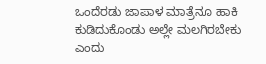ಒಂದೆರಡು ಜಾಪಾಳ ಮಾತ್ರೆನೂ ಹಾಕಿ ಕುಡಿದುಕೊಂಡು ಅಲ್ಲೇ ಮಲಗಿರಬೇಕು ಎಂದು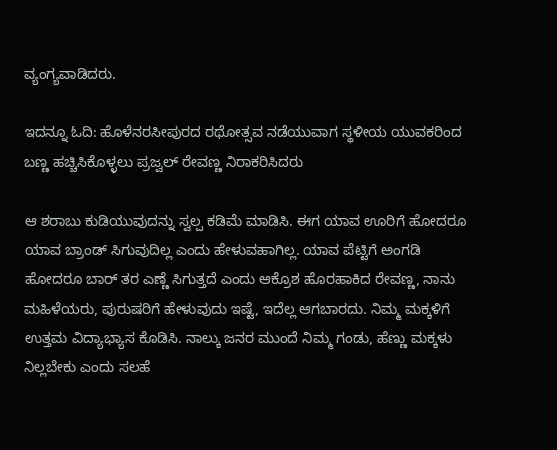ವ್ಯಂಗ್ಯವಾಡಿದರು.

ಇದನ್ನೂ ಓದಿ: ಹೊಳೆನರಸೀಪುರದ ರಥೋತ್ಸವ ನಡೆಯುವಾಗ ಸ್ಥಳೀಯ ಯುವಕರಿಂದ ಬಣ್ಣ ಹಚ್ಚಿಸಿಕೊಳ್ಳಲು ಪ್ರಜ್ವಲ್ ರೇವಣ್ಣ ನಿರಾಕರಿಸಿದರು

ಆ ಶರಾಬು ಕುಡಿಯುವುದನ್ನು ಸ್ವಲ್ಪ ಕಡಿಮೆ ಮಾಡಿಸಿ. ಈಗ ಯಾವ ಊರಿಗೆ ಹೋದರೂ ಯಾವ ಬ್ರಾಂಡ್ ಸಿಗುವುದಿಲ್ಲ ಎಂದು ಹೇಳುವಹಾಗಿಲ್ಲ. ಯಾವ ಪೆಟ್ಟಿಗೆ ಅಂಗಡಿ ಹೋದರೂ ಬಾರ್ ತರ ಎಣ್ಣೆ ಸಿಗುತ್ತದೆ ಎಂದು ಆಕ್ರೊಶ ಹೊರಹಾಕಿದ ರೇವಣ್ಣ, ನಾನು ಮಹಿಳೆಯರು, ಪುರುಷರಿಗೆ ಹೇಳುವುದು ಇಷ್ಟೆ, ಇದೆಲ್ಲ ಆಗಬಾರದು. ನಿಮ್ಮ ಮಕ್ಕಳಿಗೆ ಉತ್ತಮ ವಿದ್ಯಾಭ್ಯಾಸ ಕೊಡಿಸಿ. ನಾಲ್ಕು ಜನರ ಮುಂದೆ ನಿಮ್ಮ ಗಂಡು, ಹೆಣ್ಣು ಮಕ್ಕಳು ನಿಲ್ಲಬೇಕು ಎಂದು ಸಲಹೆ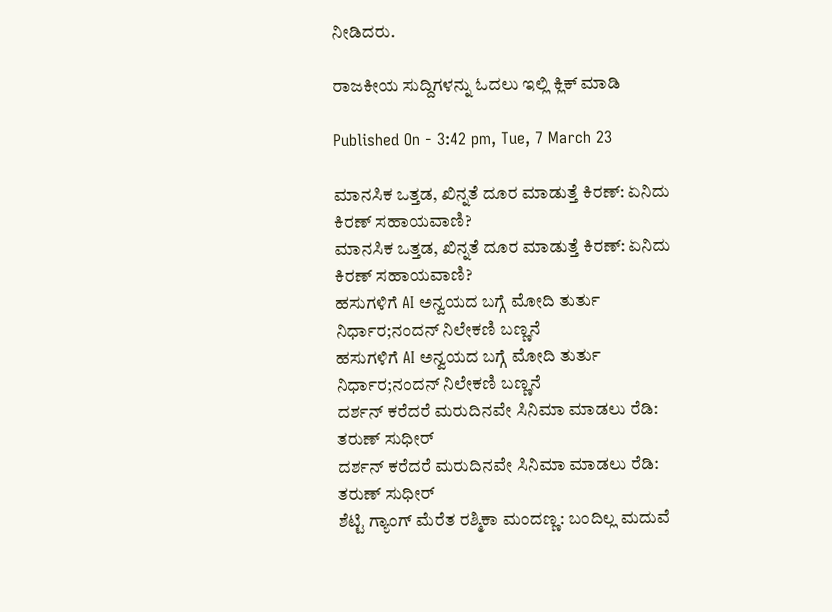ನೀಡಿದರು.

ರಾಜಕೀಯ ಸುದ್ದಿಗಳನ್ನು ಓದಲು ಇಲ್ಲಿ ಕ್ಲಿಕ್ ಮಾಡಿ

Published On - 3:42 pm, Tue, 7 March 23

ಮಾನಸಿಕ ಒತ್ತಡ, ಖಿನ್ನತೆ ದೂರ ಮಾಡುತ್ತೆ ಕಿರಣ್: ಏನಿದು ಕಿರಣ್ ಸಹಾಯವಾಣಿ?
ಮಾನಸಿಕ ಒತ್ತಡ, ಖಿನ್ನತೆ ದೂರ ಮಾಡುತ್ತೆ ಕಿರಣ್: ಏನಿದು ಕಿರಣ್ ಸಹಾಯವಾಣಿ?
ಹಸುಗಳಿಗೆ AI ಅನ್ವಯದ ಬಗ್ಗೆ ಮೋದಿ ತುರ್ತು ನಿರ್ಧಾರ;ನಂದನ್ ನಿಲೇಕಣಿ ಬಣ್ಣನೆ
ಹಸುಗಳಿಗೆ AI ಅನ್ವಯದ ಬಗ್ಗೆ ಮೋದಿ ತುರ್ತು ನಿರ್ಧಾರ;ನಂದನ್ ನಿಲೇಕಣಿ ಬಣ್ಣನೆ
ದರ್ಶನ್ ಕರೆದರೆ ಮರುದಿನವೇ ಸಿನಿಮಾ ಮಾಡಲು ರೆಡಿ: ತರುಣ್ ಸುಧೀರ್
ದರ್ಶನ್ ಕರೆದರೆ ಮರುದಿನವೇ ಸಿನಿಮಾ ಮಾಡಲು ರೆಡಿ: ತರುಣ್ ಸುಧೀರ್
ಶೆಟ್ಟಿ ಗ್ಯಾಂಗ್ ಮೆರೆತ ರಶ್ಮಿಕಾ ಮಂದಣ್ಣ: ಬಂದಿಲ್ಲ ಮದುವೆ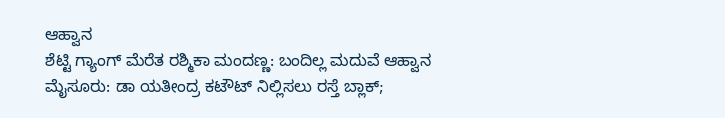ಆಹ್ವಾನ
ಶೆಟ್ಟಿ ಗ್ಯಾಂಗ್ ಮೆರೆತ ರಶ್ಮಿಕಾ ಮಂದಣ್ಣ: ಬಂದಿಲ್ಲ ಮದುವೆ ಆಹ್ವಾನ
ಮೈಸೂರು: ಡಾ ಯತೀಂದ್ರ ಕಟೌಟ್ ನಿಲ್ಲಿಸಲು ರಸ್ತೆ ಬ್ಲಾಕ್;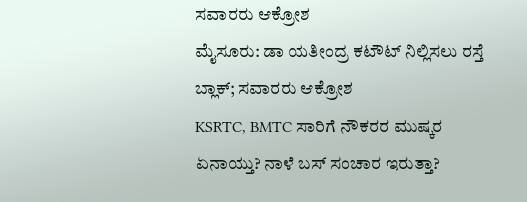ಸವಾರರು ಆಕ್ರೋಶ
ಮೈಸೂರು: ಡಾ ಯತೀಂದ್ರ ಕಟೌಟ್ ನಿಲ್ಲಿಸಲು ರಸ್ತೆ ಬ್ಲಾಕ್; ಸವಾರರು ಆಕ್ರೋಶ
KSRTC, BMTC ಸಾರಿಗೆ ನೌಕರರ ಮುಷ್ಕರ ಏನಾಯ್ತು? ನಾಳೆ ಬಸ್ ಸಂಚಾರ ಇರುತ್ತಾ?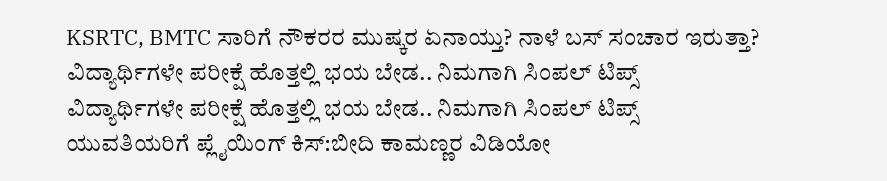KSRTC, BMTC ಸಾರಿಗೆ ನೌಕರರ ಮುಷ್ಕರ ಏನಾಯ್ತು? ನಾಳೆ ಬಸ್ ಸಂಚಾರ ಇರುತ್ತಾ?
ವಿದ್ಯಾರ್ಥಿಗಳೇ ಪರೀಕ್ಷೆ ಹೊತ್ತಲ್ಲಿ ಭಯ ಬೇಡ.. ನಿಮಗಾಗಿ ಸಿಂಪಲ್ ಟಿಪ್ಸ್
ವಿದ್ಯಾರ್ಥಿಗಳೇ ಪರೀಕ್ಷೆ ಹೊತ್ತಲ್ಲಿ ಭಯ ಬೇಡ.. ನಿಮಗಾಗಿ ಸಿಂಪಲ್ ಟಿಪ್ಸ್
ಯುವತಿಯರಿಗೆ ಪ್ಲೈಯಿಂಗ್ ಕಿಸ್:ಬೀದಿ ಕಾಮಣ್ಣರ ವಿಡಿಯೋ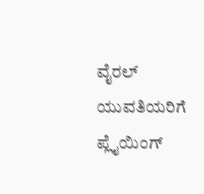ವೈರಲ್
ಯುವತಿಯರಿಗೆ ಪ್ಲೈಯಿಂಗ್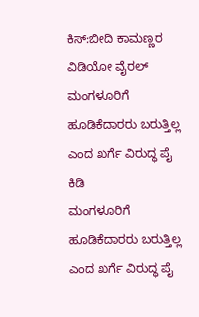ಕಿಸ್:ಬೀದಿ ಕಾಮಣ್ಣರ ವಿಡಿಯೋ ವೈರಲ್
ಮಂಗಳೂರಿಗೆ ಹೂಡಿಕೆದಾರರು ಬರುತ್ತಿಲ್ಲ ಎಂದ ಖರ್ಗೆ ವಿರುದ್ಧ ಪೈ ಕಿಡಿ
ಮಂಗಳೂರಿಗೆ ಹೂಡಿಕೆದಾರರು ಬರುತ್ತಿಲ್ಲ ಎಂದ ಖರ್ಗೆ ವಿರುದ್ಧ ಪೈ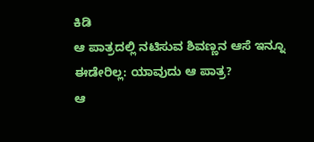ಕಿಡಿ
ಆ ಪಾತ್ರದಲ್ಲಿ ನಟಿಸುವ ಶಿವಣ್ಣನ ಆಸೆ ಇನ್ನೂ ಈಡೇರಿಲ್ಲ: ಯಾವುದು ಆ ಪಾತ್ರ?
ಆ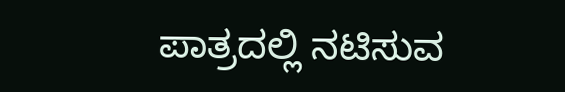ಪಾತ್ರದಲ್ಲಿ ನಟಿಸುವ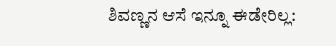ಶಿವಣ್ಣನ ಆಸೆ ಇನ್ನೂ ಈಡೇರಿಲ್ಲ: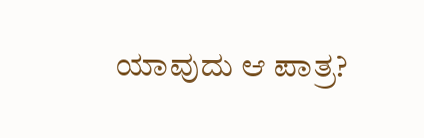ಯಾವುದು ಆ ಪಾತ್ರ?